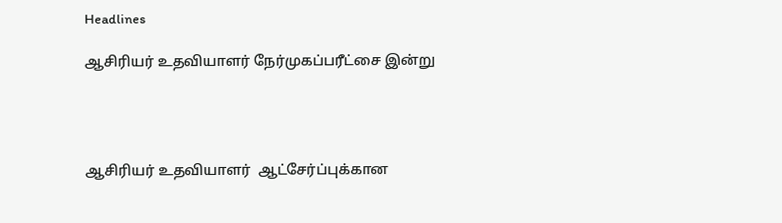Headlines

ஆசிரியர் உதவியாளர் நேர்முகப்பரீட்சை இன்று




ஆசிரியர் உதவியாளர்  ஆட்சேர்ப்புக்கான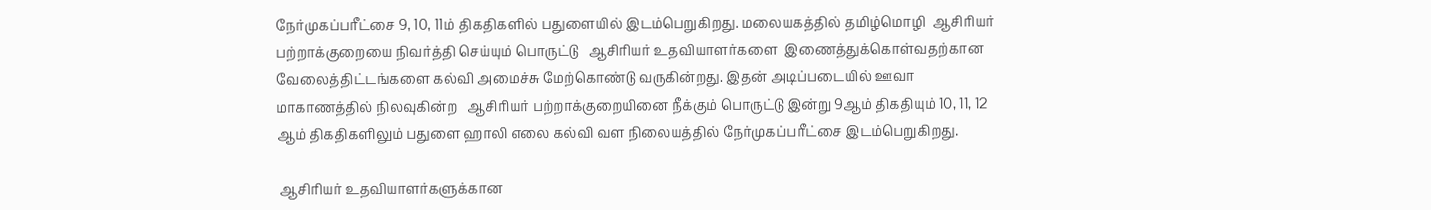நேர்முகப்பரீட்சை 9, 10, 11ம் திகதிகளில் பதுளையில் இடம்பெறுகிறது. மலையகத்தில் தமிழ்மொழி  ஆசிரியர் பற்றாக்குறையை நிவர்த்தி செய்யும் பொருட்டு   ஆசிரியர் உதவியாளர்களை  இணைத்துக்கொள்வதற்கான  வேலைத்திட்டங்களை கல்வி அமைச்சு மேற்கொண்டு வருகின்றது. இதன் அடிப்படையில் ஊவா மாகாணத்தில் நிலவுகின்ற   ஆசிரியர் பற்றாக்குறையினை நீக்கும் பொருட்டு இன்று 9ஆம் திகதியும் 10, 11, 12 ஆம் திகதிகளிலும் பதுளை ஹாலி எலை கல்வி வள நிலையத்தில் நேர்முகப்பரீட்சை இடம்பெறுகிறது.

 ஆசிரியர் உதவியாளர்களுக்கான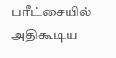பரீட்சையில் அதிகூடிய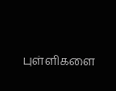புள்ளிகளை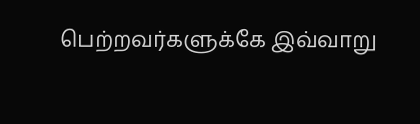பெற்றவர்களுக்கே இவ்வாறு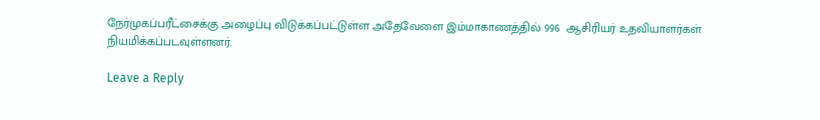நேர்முகப்பரீட்சைக்கு அழைப்பு விடுக்கப்பட்டுள்ள அதேவேளை இம்மாகாணத்தில் 996  ஆசிரியர் உதவியாளர்கள்  நியமிக்கப்படவுள்ளனர்.

Leave a Reply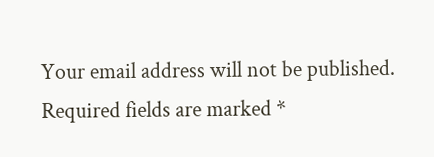Your email address will not be published. Required fields are marked *